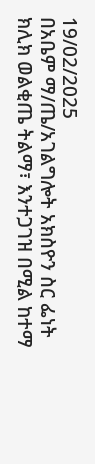19/02/2025
በአቤም ማ/ጤ/አገልግሎት አክስዮን ስር ፌነት ክሊክ ወልቂጤ ትልማ፣ እንተጋገዝ በሚል ከተማ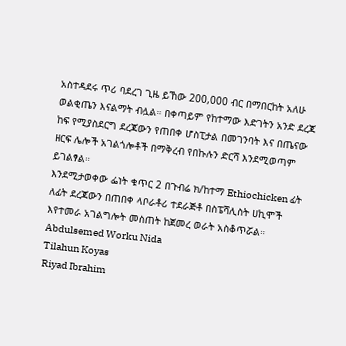አስተዳደሩ ጥሪ ባደረገ ጊዜ ይኸው 200,000 ብር በማበርከት አለሁ ወልቂጤን እናልማት ብሏል። በቀጣይም የከተማው እድገትን አንድ ደረጃ ከፍ የሚያስደርግ ደረጃውን የጠበቀ ሆስፒታል በመገንባት እና በጤናው ዘርፍ ሌሎች አገልጎሎቶች በማቅረብ የበኩሉን ድርሻ እንደሚወጣም ይገልፃል።
እንደሚታወቀው ፌነት ቁጥር 2 በጉብሬ ክ/ከተማ Ethiochicken ፊት ለፊት ደረጃውን በጠበቀ ላቦራቶሪ ተደራጅቶ በስፔሻሊስት ሀኪሞች እየተመራ አገልግሎት መስጠት ከጀመረ ወራት አስቆጥሯል።
Abdulsemed Worku Nida
Tilahun Koyas
Riyad Ibrahim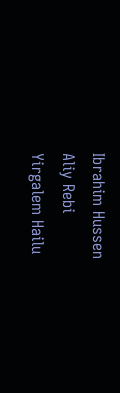Ibrahim Hussen
Aliy Rebi
Yirgalem Hailu